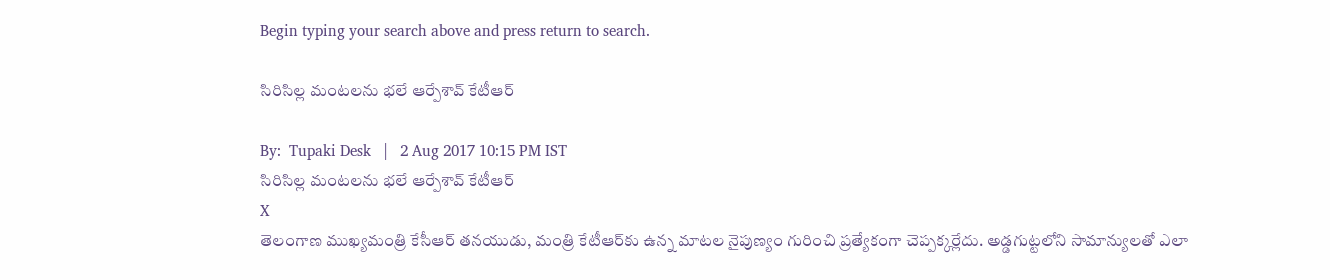Begin typing your search above and press return to search.

సిరిసిల్ల మంట‌ల‌ను భ‌లే ఆర్పేశావ్ కేటీఆర్‌

By:  Tupaki Desk   |   2 Aug 2017 10:15 PM IST
సిరిసిల్ల మంట‌ల‌ను భ‌లే ఆర్పేశావ్ కేటీఆర్‌
X
తెలంగాణ ముఖ్య‌మంత్రి కేసీఆర్ త‌న‌యుడు, మంత్రి కేటీఆర్‌కు ఉన్న మాట‌ల నైపుణ్యం గురించి ప్ర‌త్యేకంగా చెప్ప‌క్క‌ర్లేదు. అడ్డ‌గుట్ట‌లోని సామాన్యుల‌తో ఎలా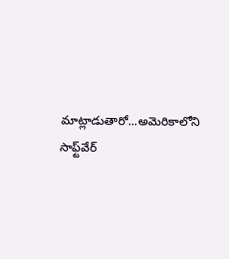మాట్లాడుతారో...అమెరికాలోని సాఫ్ట్‌వేర్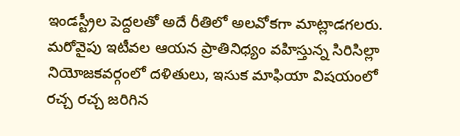ఇండ‌స్ట్రీల పెద్ద‌ల‌తో అదే రీతిలో అల‌వోక‌గా మాట్లాడ‌గ‌ల‌రు. మ‌రోవైపు ఇటీవ‌ల ఆయ‌న ప్రాతినిధ్యం వ‌హిస్తున్న సిరిసిల్లా నియోజ‌క‌వ‌ర్గంలో ద‌ళితులు, ఇసుక మాఫియా విష‌యంలో ర‌చ్చ రచ్చ జ‌రిగిన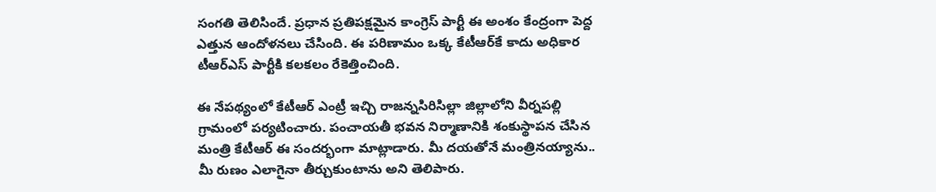సంగ‌తి తెలిసిందే. ప్ర‌ధాన ప్ర‌తిప‌క్ష‌మైన కాంగ్రెస్ పార్టీ ఈ అంశం కేంద్రంగా పెద్ద ఎత్తున ఆందోళ‌న‌లు చేసింది. ఈ ప‌రిణామం ఒక్క కేటీఆర్‌కే కాదు అధికార టీఆర్ఎస్ పార్టీకి క‌ల‌క‌లం రేకెత్తించింది.

ఈ నేప‌థ్యంలో కేటీఆర్ ఎంట్రీ ఇచ్చి రాజ‌న్న‌సిరిసిల్లా జిల్లాలోని వీర్న‌ప‌ల్లి గ్రామంలో ప‌ర్య‌టించారు. పంచాయ‌తీ భ‌వ‌న నిర్మాణానికి శంకుస్థాప‌న చేసిన మంత్రి కేటీఆర్ ఈ సంద‌ర్భంగా మాట్లాడారు. మీ ద‌యతోనే మంత్రిన‌య్యాను.. మీ రుణం ఎలాగైనా తీర్చుకుంటాను అని తెలిపారు.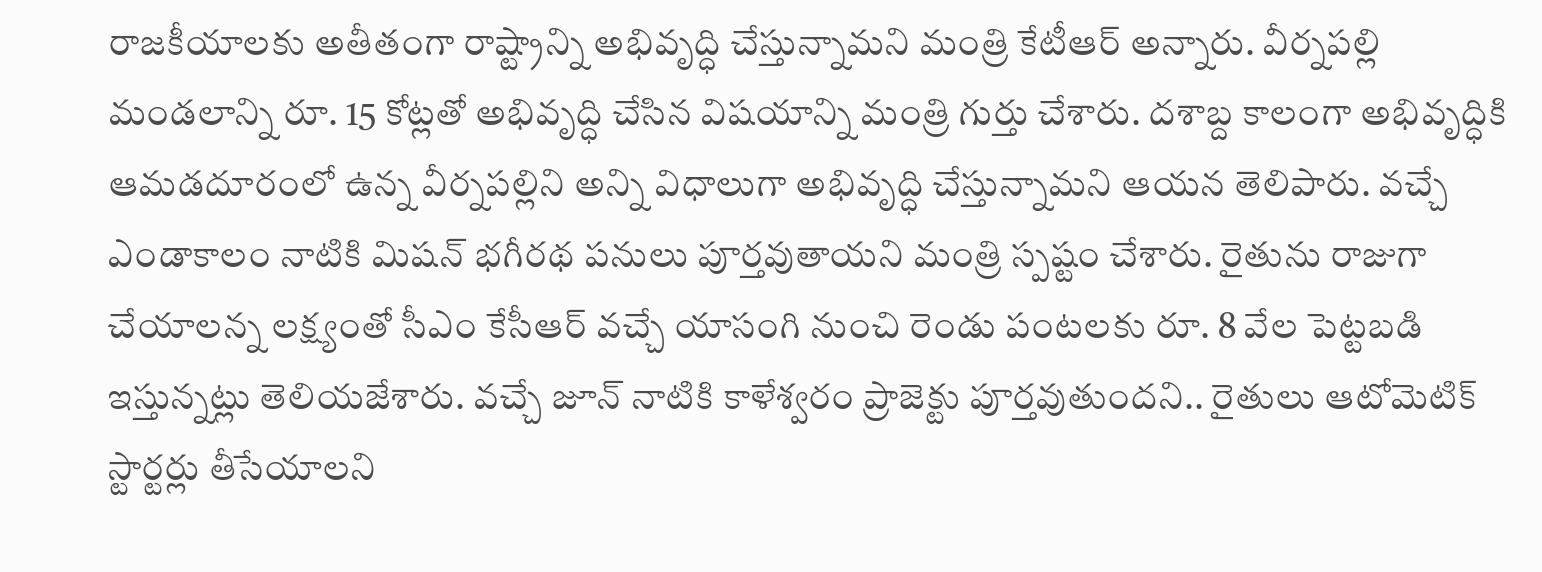రాజ‌కీయాల‌కు అతీతంగా రాష్ట్రాన్ని అభివృద్ధి చేస్తున్నామ‌ని మంత్రి కేటీఆర్ అన్నారు. వీర్న‌ప‌ల్లి మండ‌లాన్ని రూ. 15 కోట్ల‌తో అభివృద్ధి చేసిన విష‌యాన్ని మంత్రి గుర్తు చేశారు. ద‌శాబ్ద కాలంగా అభివృద్ధికి ఆమ‌డ‌దూరంలో ఉన్న వీర్న‌ప‌ల్లిని అన్ని విధాలుగా అభివృద్ధి చేస్తున్నామ‌ని ఆయ‌న తెలిపారు. వ‌చ్చే ఎండాకాలం నాటికి మిష‌న్ భ‌గీర‌థ ప‌నులు పూర్త‌వుతాయ‌ని మంత్రి స్ప‌ష్టం చేశారు. రైతును రాజుగా చేయాల‌న్న ల‌క్ష్యంతో సీఎం కేసీఆర్ వ‌చ్చే యాసంగి నుంచి రెండు పంట‌ల‌కు రూ. 8 వేల పెట్ట‌బ‌డి ఇస్తున్న‌ట్లు తెలియ‌జేశారు. వ‌చ్చే జూన్ నాటికి కాళేశ్వ‌రం ప్రాజెక్టు పూర్త‌వుతుంద‌ని.. రైతులు ఆటోమెటిక్ స్టార్ట‌ర్లు తీసేయాల‌ని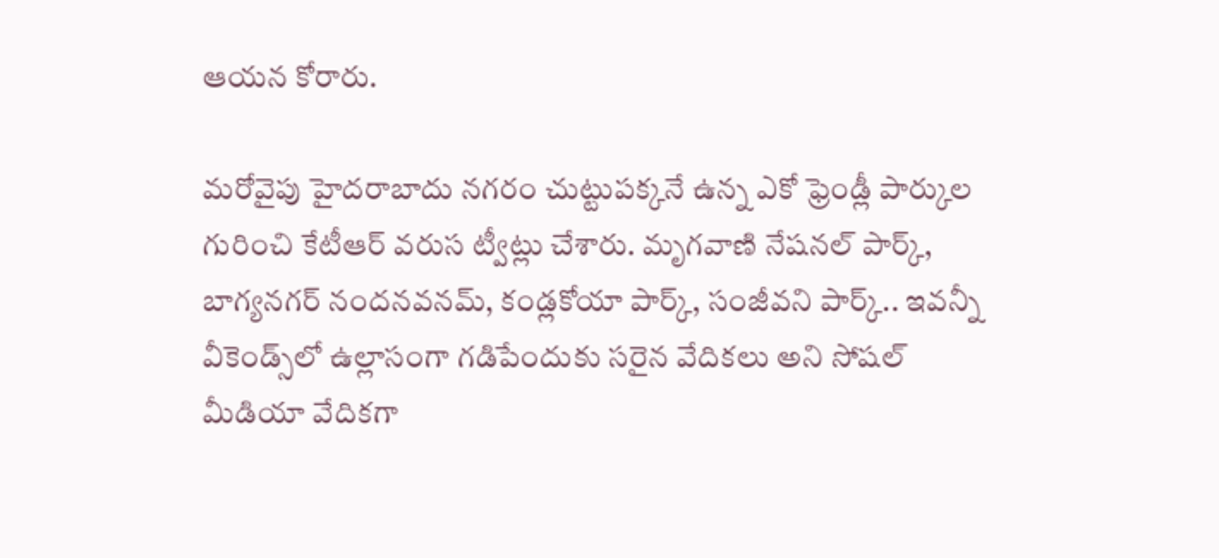ఆయ‌న కోరారు.

మ‌రోవైపు హైద‌రాబాదు న‌గ‌రం చుట్టుప‌క్క‌నే ఉన్న ఎకో ఫ్రెండ్లీ పార్కుల గురించి కేటీఆర్ వ‌రుస ట్వీట్లు చేశారు. మృగ‌వాణి నేష‌న‌ల్ పార్క్, బాగ్య‌న‌గ‌ర్ నంద‌న‌వ‌న‌మ్‌, కండ్ల‌కోయా పార్క్‌, సంజీవ‌ని పార్క్‌.. ఇవ‌న్నీ వీకెండ్స్‌లో ఉల్లాసంగా గ‌డిపేందుకు స‌రైన వేదిక‌లు అని సోష‌ల్ మీడియా వేదిక‌గా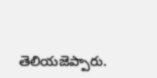తెలియ‌జెప్పారు.